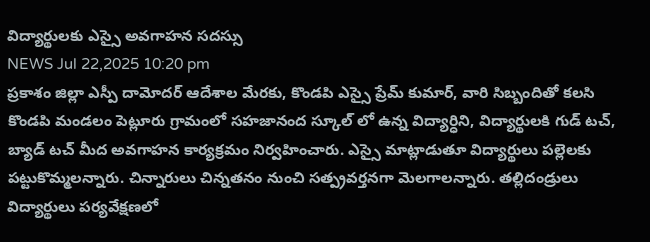విద్యార్థులకు ఎస్సై అవగాహన సదస్సు
NEWS Jul 22,2025 10:20 pm
ప్రకాశం జిల్లా ఎస్పీ దామోదర్ ఆదేశాల మేరకు, కొండపి ఎస్సై ప్రేమ్ కుమార్, వారి సిబ్బందితో కలసి కొండపి మండలం పెట్లూరు గ్రామంలో సహజానంద స్కూల్ లో ఉన్న విద్యార్ధిని, విద్యార్థులకి గుడ్ టచ్, బ్యాడ్ టచ్ మీద అవగాహన కార్యక్రమం నిర్వహించారు. ఎస్సై మాట్లాడుతూ విద్యార్థులు పల్లెలకు పట్టుకొమ్మలన్నారు. చిన్నారులు చిన్నతనం నుంచి సత్ప్రవర్తనగా మెలగాలన్నారు. తల్లిదండ్రులు విద్యార్థులు పర్యవేక్షణలో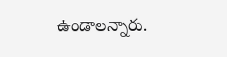ఉండాలన్నారు.